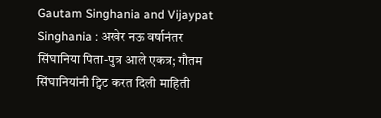Gautam Singhania and Vijaypat Singhania : अखेर नऊ वर्षानंतर सिंघानिया पिता-पुत्र आले एकत्र; गौतम सिंघानियांनी ट्विट करत दिली माहिती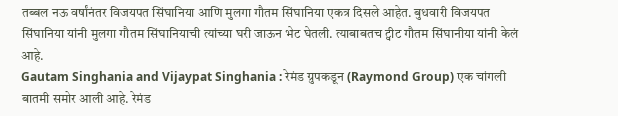तब्बल नऊ वर्षांनंतर विजयपत सिंघानिया आणि मुलगा गौतम सिंघानिया एकत्र दिसले आहेत. बुधवारी विजयपत सिंघानिया यांनी मुलगा गौतम सिंघानियाची त्यांच्या घरी जाऊन भेट घेतली. त्याबाबतच ट्वीट गौतम सिंघानीया यांनी केलं आहे.
Gautam Singhania and Vijaypat Singhania : रेमंड ग्रुपकडून (Raymond Group) एक चांगली बातमी समोर आली आहे. रेमंड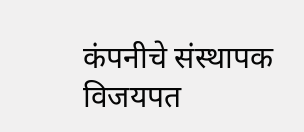कंपनीचे संस्थापक विजयपत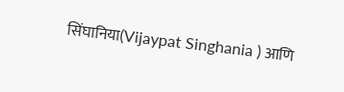सिंघानिया(Vijaypat Singhania ) आणि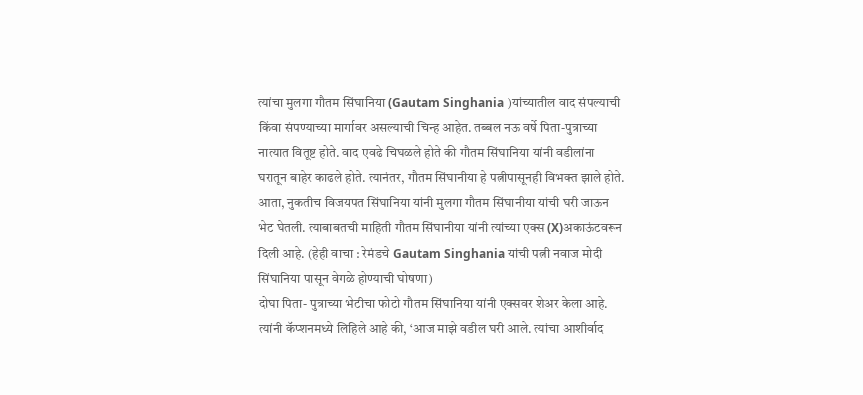त्यांचा मुलगा गौतम सिंघानिया (Gautam Singhania )यांच्यातील वाद संपल्याची किंवा संपण्याच्या मार्गावर असल्याची चिन्ह आहेत. तब्बल नऊ वर्षे पिता-पुत्राच्या नात्यात वितूष्ट होते. वाद एवढे चिघळले होते की गौतम सिंघानिया यांनी वडीलांना घरातून बाहेर काढले होते. त्यानंतर, गौतम सिंघानीया हे पत्नीपासूनही विभक्त झाले होते. आता, नुकतीच विजयपत सिंघानिया यांनी मुलगा गौतम सिंघानीया यांची घरी जाऊन भेट घेतली. त्याबाबतची माहिती गौतम सिंघानीया यांनी त्यांच्या एक्स (X)अकाऊंटवरून दिली आहे. (हेही वाचा : रेमंडचे Gautam Singhania यांची पत्नी नवाज मोदी सिंघानिया पासून वेगळे होण्याची घोषणा)
दोघा पिता- पुत्राच्या भेटीचा फोटो गौतम सिंघानिया यांनी एक्सवर शेअर केला आहे. त्यांनी कॅप्शनमध्ये लिहिले आहे की, ‘आज माझे वडील घरी आले. त्यांचा आशीर्वाद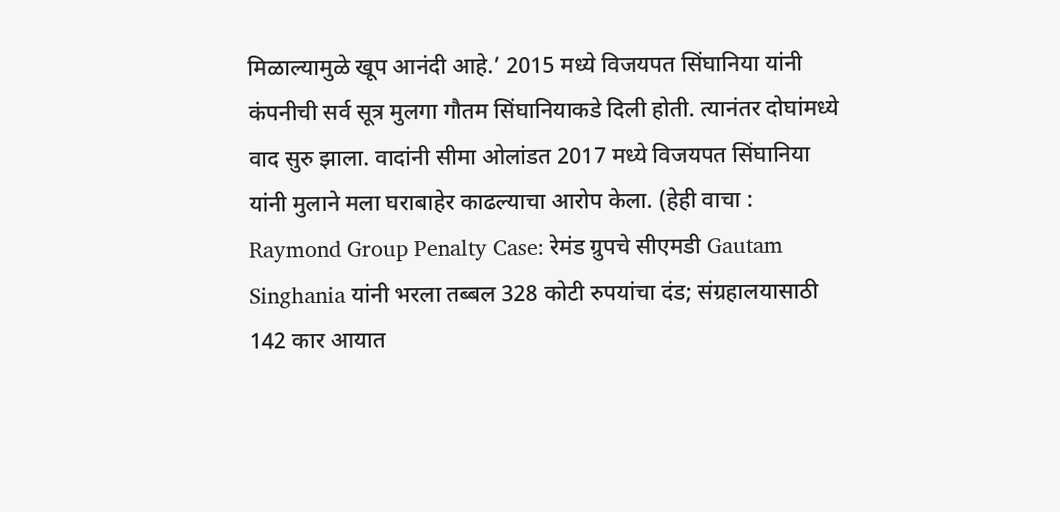मिळाल्यामुळे खूप आनंदी आहे.’ 2015 मध्ये विजयपत सिंघानिया यांनी कंपनीची सर्व सूत्र मुलगा गौतम सिंघानियाकडे दिली होती. त्यानंतर दोघांमध्ये वाद सुरु झाला. वादांनी सीमा ओलांडत 2017 मध्ये विजयपत सिंघानिया यांनी मुलाने मला घराबाहेर काढल्याचा आरोप केला. (हेही वाचा : Raymond Group Penalty Case: रेमंड ग्रुपचे सीएमडी Gautam Singhania यांनी भरला तब्बल 328 कोटी रुपयांचा दंड; संग्रहालयासाठी 142 कार आयात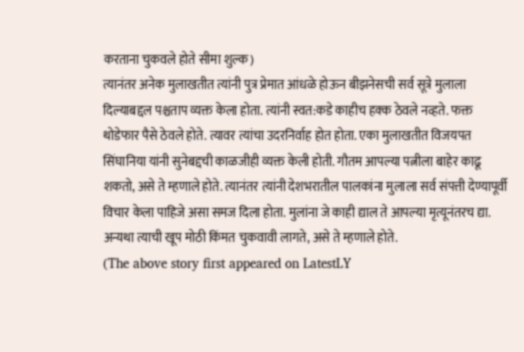करताना चुकवले होते सीमा शुल्क)
त्यानंतर अनेक मुलाखतीत त्यांनी पुत्र प्रेमात आंधळे होऊन बीझनेसची सर्व सूत्रे मुलाला दिल्याबद्दल पश्चताप व्यक्त केला होता. त्यांनी स्वत:कडे काहीच हक्क ठेवले नव्हते. फक्त थोडेफार पैसे ठेवले होते. त्यावर त्यांचा उदरनिर्वाह होत होता. एका मुलाखतीत विजयपत सिंघानिया यांनी सुनेबद्दची काळजीही व्यक्त केली होती. गौतम आपल्या पत्नीला बाहेर काढू शकतो, असे ते म्हणाले होते. त्यानंतर त्यांनी देशभरातील पालकांना मुलाला सर्व संपत्ती देण्यापूर्वी विचार केला पाहिजे असा समज दिला होता. मुलांना जे काही द्याल ते आपल्या मृत्यूनंतरच द्या. अन्यथा त्याची खूप मोठी किंमत चुकवावी लागते, असे ते म्हणाले होते.
(The above story first appeared on LatestLY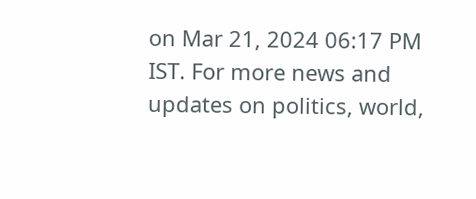on Mar 21, 2024 06:17 PM IST. For more news and updates on politics, world,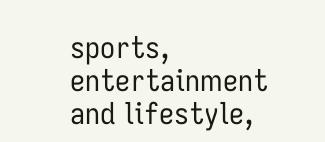sports, entertainment and lifestyle,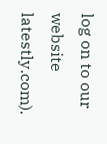log on to our website latestly.com).